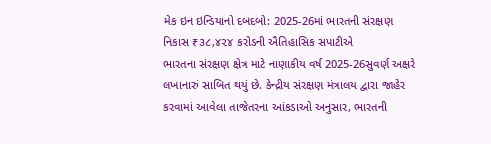મેક ઇન ઇન્ડિયાનો દબદબો: 2025-26માં ભારતની સંરક્ષણ નિકાસ ₹૩૮,૪૨૪ કરોડની ઐતિહાસિક સપાટીએ
ભારતના સંરક્ષણ ક્ષેત્ર માટે નાણાકીય વર્ષ 2025-26સુવર્ણ અક્ષરે લખાનારું સાબિત થયું છે. કેન્દ્રીય સંરક્ષણ મંત્રાલય દ્વારા જાહેર કરવામાં આવેલા તાજેતરના આંકડાઓ અનુસાર, ભારતની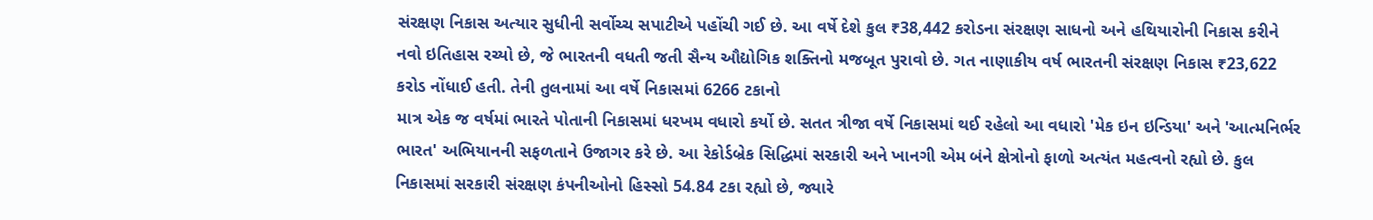સંરક્ષણ નિકાસ અત્યાર સુધીની સર્વોચ્ચ સપાટીએ પહોંચી ગઈ છે. આ વર્ષે દેશે કુલ ₹38,442 કરોડના સંરક્ષણ સાધનો અને હથિયારોની નિકાસ કરીને નવો ઇતિહાસ રચ્યો છે, જે ભારતની વધતી જતી સૈન્ય ઔદ્યોગિક શક્તિનો મજબૂત પુરાવો છે. ગત નાણાકીય વર્ષ ભારતની સંરક્ષણ નિકાસ ₹23,622 કરોડ નોંધાઈ હતી. તેની તુલનામાં આ વર્ષે નિકાસમાં 6266 ટકાનો
માત્ર એક જ વર્ષમાં ભારતે પોતાની નિકાસમાં ધરખમ વધારો કર્યો છે. સતત ત્રીજા વર્ષે નિકાસમાં થઈ રહેલો આ વધારો 'મેક ઇન ઇન્ડિયા' અને 'આત્મનિર્ભર ભારત' અભિયાનની સફળતાને ઉજાગર કરે છે. આ રેકોર્ડબ્રેક સિદ્ધિમાં સરકારી અને ખાનગી એમ બંને ક્ષેત્રોનો ફાળો અત્યંત મહત્વનો રહ્યો છે. કુલ નિકાસમાં સરકારી સંરક્ષણ કંપનીઓનો હિસ્સો 54.84 ટકા રહ્યો છે, જ્યારે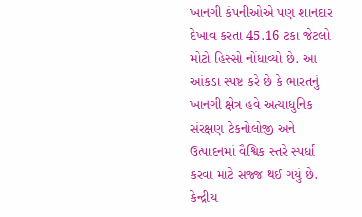ખાનગી કંપનીઓએ પણ શાનદાર દેખાવ કરતા 45.16 ટકા જેટલો મોટો હિસ્સો નોંધાવ્યો છે. આ આંકડા સ્પષ્ટ કરે છે કે ભારતનું ખાનગી ક્ષેત્ર હવે અત્યાધુનિક સંરક્ષણ ટેકનોલોજી અને ઉત્પાદનમાં વૈશ્વિક સ્તરે સ્પર્ધા કરવા માટે સજ્જ થઈ ગયું છે.
કેન્દ્રીય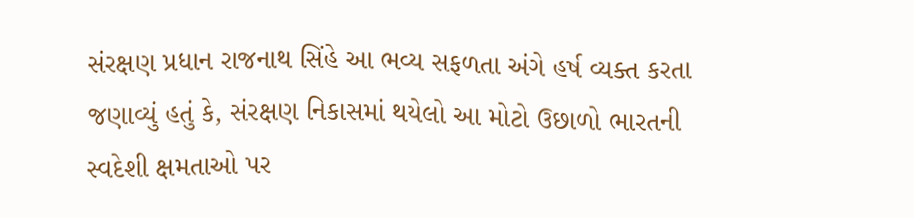સંરક્ષણ પ્રધાન રાજનાથ સિંહે આ ભવ્ય સફળતા અંગે હર્ષ વ્યક્ત કરતા જણાવ્યું હતું કે, સંરક્ષણ નિકાસમાં થયેલો આ મોટો ઉછાળો ભારતની સ્વદેશી ક્ષમતાઓ પર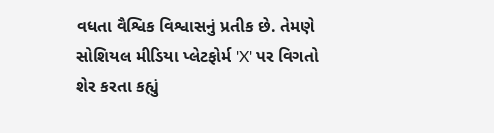વધતા વૈશ્વિક વિશ્વાસનું પ્રતીક છે. તેમણે સોશિયલ મીડિયા પ્લેટફોર્મ 'X' પર વિગતો શેર કરતા કહ્યું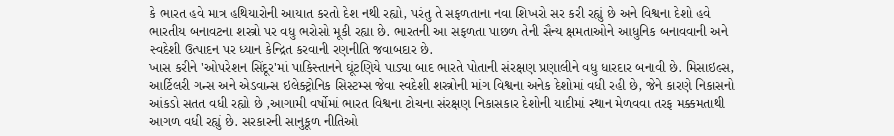કે ભારત હવે માત્ર હથિયારોની આયાત કરતો દેશ નથી રહ્યો, પરંતુ તે સફળતાના નવા શિખરો સર કરી રહ્યું છે અને વિશ્વના દેશો હવે ભારતીય બનાવટના શસ્ત્રો પર વધુ ભરોસો મૂકી રહ્યા છે. ભારતની આ સફળતા પાછળ તેની સૈન્ય ક્ષમતાઓને આધુનિક બનાવવાની અને સ્વદેશી ઉત્પાદન પર ધ્યાન કેન્દ્રિત કરવાની રણનીતિ જવાબદાર છે.
ખાસ કરીને 'ઓપરેશન સિંદૂર'માં પાકિસ્તાનને ઘૂંટણિયે પાડ્યા બાદ ભારતે પોતાની સંરક્ષણ પ્રણાલીને વધુ ધારદાર બનાવી છે. મિસાઇલ્સ, આર્ટિલરી ગન્સ અને એડવાન્સ ઇલેક્ટ્રોનિક સિસ્ટમ્સ જેવા સ્વદેશી શસ્ત્રોની માંગ વિશ્વના અનેક દેશોમાં વધી રહી છે, જેને કારણે નિકાસનો આંકડો સતત વધી રહ્યો છે ,આગામી વર્ષોમાં ભારત વિશ્વના ટોચના સંરક્ષણ નિકાસકાર દેશોની યાદીમાં સ્થાન મેળવવા તરફ મક્કમતાથી આગળ વધી રહ્યું છે. સરકારની સાનુકૂળ નીતિઓ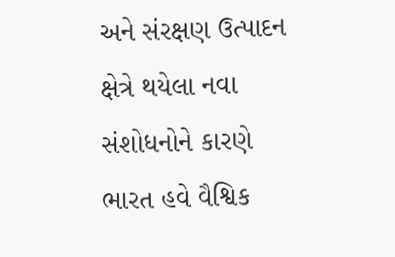અને સંરક્ષણ ઉત્પાદન ક્ષેત્રે થયેલા નવા સંશોધનોને કારણે ભારત હવે વૈશ્વિક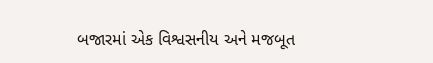બજારમાં એક વિશ્વસનીય અને મજબૂત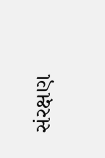સંરક્ષણ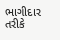ભાગીદાર તરીકે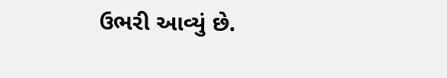ઉભરી આવ્યું છે.